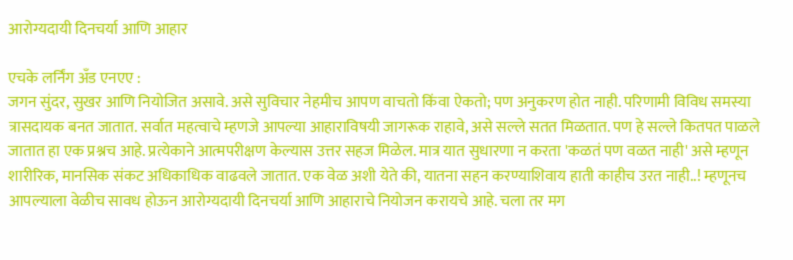आरोग्यदायी दिनचर्या आणि आहार

एचके लर्निंग अँड एनएए :
जगन सुंदर, सुखर आणि नियोजित असावे. असे सुविचार नेहमीच आपण वाचतो किंवा ऐकतो; पण अनुकरण होत नाही. परिणामी विविध समस्या त्रासदायक बनत जातात. सर्वात महत्वाचे म्हणजे आपल्या आहाराविषयी जागरूक राहावे, असे सल्ले सतत मिळतात. पण हे सल्ले कितपत पाळले जातात हा एक प्रश्नच आहे. प्रत्येकाने आत्मपरीक्षण केल्यास उत्तर सहज मिळेल. मात्र यात सुधारणा न करता 'कळतं पण वळत नाही' असे म्हणून शारीरिक, मानसिक संकट अधिकाधिक वाढवले जातात. एक वेळ अशी येते की, यातना सहन करण्याशिवाय हाती काहीच उरत नाही..! म्हणूनच आपल्याला वेळीच सावध होऊन आरोग्यदायी दिनचर्या आणि आहाराचे नियोजन करायचे आहे. चला तर मग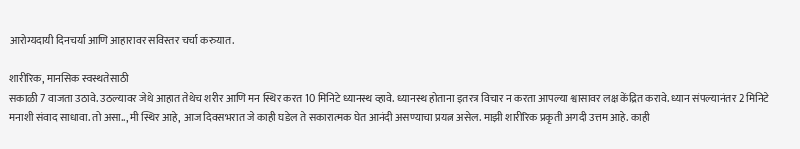आरोग्यदायी दिनचर्या आणि आहारावर सविस्तर चर्चा करुयात.

शारीरिक, मानसिक स्वस्थतेसाठी
सकाळी 7 वाजता उठावे. उठल्यावर जेथे आहात तेथेच शरीर आणि मन स्थिर करत 10 मिनिटे ध्यानस्थ व्हावे. ध्यानस्थ होताना इतरत्र विचार न करता आपल्या श्वासावर लक्ष केंद्रित करावे. ध्यान संपल्यानंतर 2 मिनिटे मनाशी संवाद साधावा. तो असा.., मी स्थिर आहे, आज दिवसभरात जे काही घडेल ते सकारात्मक घेत आनंदी असण्याचा प्रयत्न असेल. माझी शारीरिक प्रकृती अगदी उत्तम आहे. काही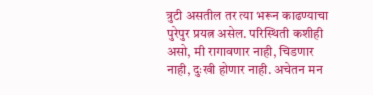त्रुटी असतील तर त्या भरून काढण्याचा पुरेपुर प्रयत्न असेल. परिस्थिती कशीही असो, मी रागावणार नाही, चिडणार नाही, दुःखी होणार नाही. अचेतन मन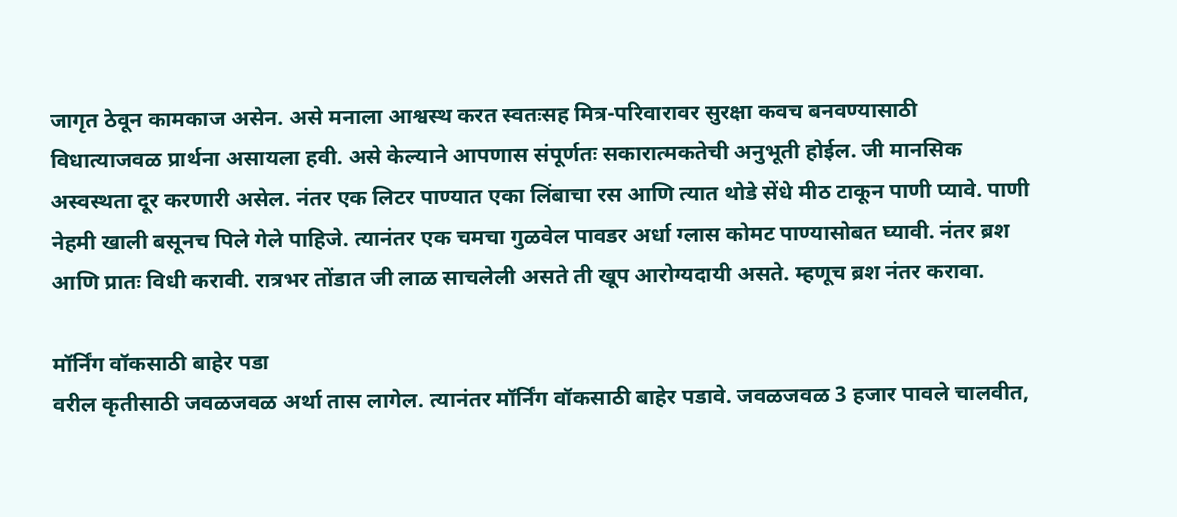जागृत ठेवून कामकाज असेन. असे मनाला आश्वस्थ करत स्वतःसह मित्र-परिवारावर सुरक्षा कवच बनवण्यासाठी विधात्याजवळ प्रार्थना असायला हवी. असे केल्याने आपणास संपूर्णतः सकारात्मकतेची अनुभूती होईल. जी मानसिक अस्वस्थता दूर करणारी असेल. नंतर एक लिटर पाण्यात एका लिंबाचा रस आणि त्यात थोडे सेंधे मीठ टाकून पाणी प्यावे. पाणी नेहमी खाली बसूनच पिले गेले पाहिजे. त्यानंतर एक चमचा गुळवेल पावडर अर्धा ग्लास कोमट पाण्यासोबत घ्यावी. नंतर ब्रश आणि प्रातः विधी करावी. रात्रभर तोंडात जी लाळ साचलेली असते ती खूप आरोग्यदायी असते. म्हणूच ब्रश नंतर करावा.

मॉर्निंग वॉकसाठी बाहेर पडा
वरील कृतीसाठी जवळजवळ अर्था तास लागेल. त्यानंतर मॉर्निंग वॉकसाठी बाहेर पडावे. जवळजवळ 3 हजार पावले चालवीत,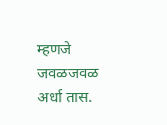म्हणजे जवळजवळ अर्धा तास.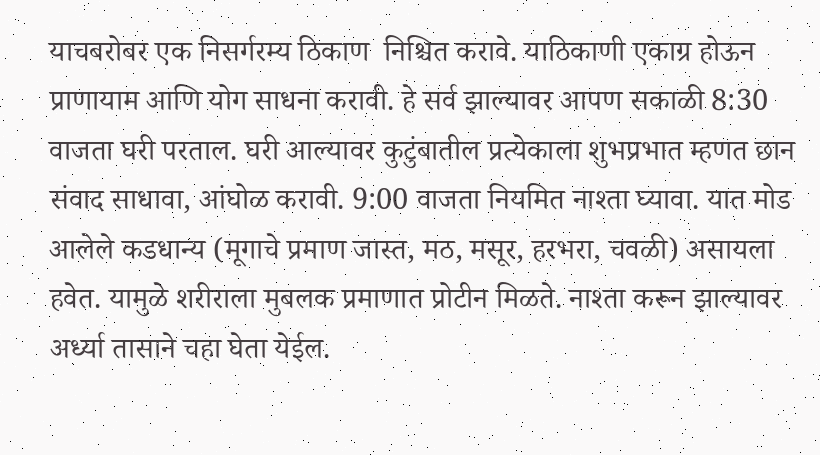याचबरोबर एक निसर्गरम्य ठिकाण  निश्चित करावे. याठिकाणी एकाग्र होऊन प्राणायाम आणि योग साधना करावी. हे सर्व झाल्यावर आपण सकाळी 8:30 वाजता घरी परताल. घरी आल्यावर कुटुंबातील प्रत्येकाला शुभप्रभात म्हणत छान संवाद साधावा, आंघोळ करावी. 9:00 वाजता नियमित नाश्ता घ्यावा. यात मोड आलेले कडधान्य (मूगाचे प्रमाण जास्त, मठ, मसूर, हरभरा, चवळी) असायला हवेत. यामुळे शरीराला मुबलक प्रमाणात प्रोटीन मिळते. नाश्ता करून झाल्यावर अर्ध्या तासाने चहा घेता येईल.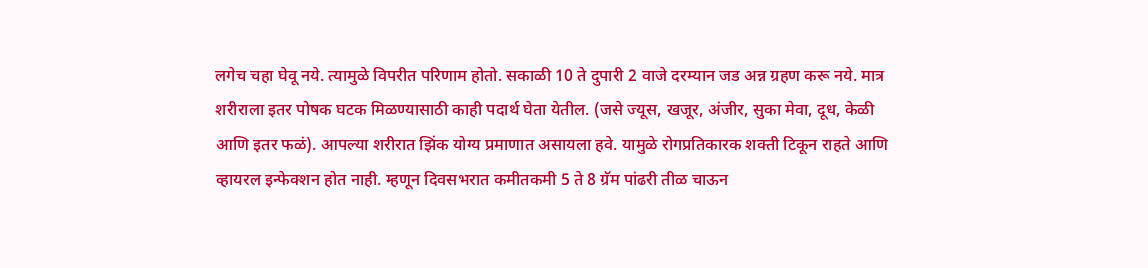लगेच चहा घेवू नये. त्यामुळे विपरीत परिणाम होतो. सकाळी 10 ते दुपारी 2 वाजे दरम्यान जड अन्न ग्रहण करू नये. मात्र शरीराला इतर पोषक घटक मिळण्यासाठी काही पदार्थ घेता येतील. (जसे ज्यूस, खजूर, अंजीर, सुका मेवा, दूध, केळी आणि इतर फळं). आपल्या शरीरात झिंक योग्य प्रमाणात असायला हवे. यामुळे रोगप्रतिकारक शक्ती टिकून राहते आणि व्हायरल इन्फेक्शन होत नाही. म्हणून दिवसभरात कमीतकमी 5 ते 8 ग्रॅम पांढरी तीळ चाऊन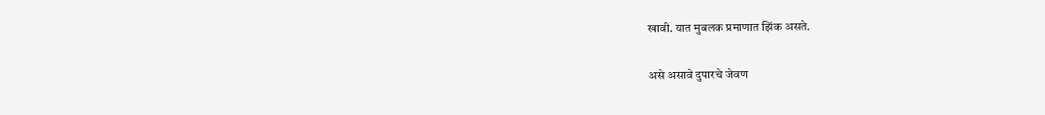खावी. यात मुबलक प्रमाणात झिंक असते.

असे असावे दुपारचे जेवण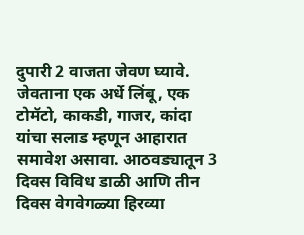दुपारी 2 वाजता जेवण घ्यावे. जेवताना एक अर्धे लिंबू, एक टोमॅटो, काकडी, गाजर, कांदा यांचा सलाड म्हणून आहारात समावेश असावा. आठवड्यातून 3 दिवस विविध डाळी आणि तीन दिवस वेगवेगळ्या हिरव्या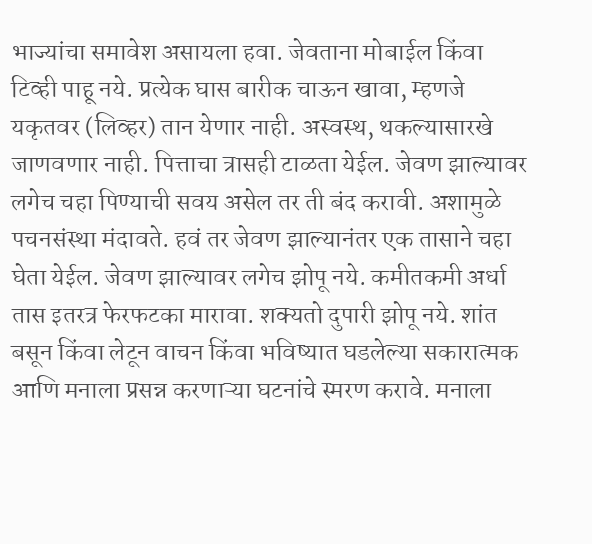भाज्यांचा समावेश असायला हवा. जेवताना मोबाईल किंवा टिव्ही पाहू नये. प्रत्येक घास बारीक चाऊन खावा, म्हणजे यकृतवर (लिव्हर) तान येणार नाही. अस्वस्थ, थकल्यासारखे जाणवणार नाही. पित्ताचा त्रासही टाळता येईल. जेवण झाल्यावर लगेच चहा पिण्याची सवय असेल तर ती बंद करावी. अशामुळे पचनसंस्था मंदावते. हवं तर जेवण झाल्यानंतर एक तासाने चहा घेता येईल. जेवण झाल्यावर लगेच झोपू नये. कमीतकमी अर्धा तास इतरत्र फेरफटका मारावा. शक्यतो दुपारी झोपू नये. शांत बसून किंवा लेटून वाचन किंवा भविष्यात घडलेल्या सकारात्मक आणि मनाला प्रसन्न करणाऱ्या घटनांचे स्मरण करावे. मनाला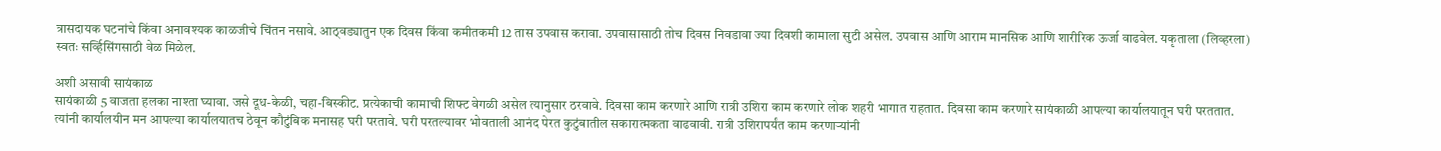त्रासदायक घटनांचे किंवा अनावश्यक काळजीचे चिंतन नसावे. आठ्वड्यातुन एक दिवस किंवा कमीतकमी 12 तास उपवास करावा. उपवासासाठी तोच दिवस निवडावा ज्या दिवशी कामाला सुटी असेल. उपवास आणि आराम मानसिक आणि शारीरिक ऊर्जा वाढवेल. यकृताला (लिव्हरला) स्वतः सर्व्हिसिंगसाठी वेळ मिळेल.

अशी असावी सायंकाळ
सायंकाळी 5 वाजता हलका नाश्ता घ्यावा. जसे दूध-केळी, चहा-बिस्कीट. प्रत्येकाची कामाची शिफ्ट वेगळी असेल त्यानुसार ठरवावे. दिवसा काम करणारे आणि रात्री उशिरा काम करणारे लोक शहरी भागात राहतात. दिवसा काम करणारे सायंकाळी आपल्या कार्यालयातून घरी परततात. त्यांनी कार्यालयीन मन आपल्या कार्यालयातच ठेवून कौटुंबिक मनासह घरी परतावे. घरी परतल्यावर भोवताली आनंद पेरत कुटुंबातील सकारात्मकता वाढवावी. रात्री उशिरापर्यंत काम करणाऱ्यांनी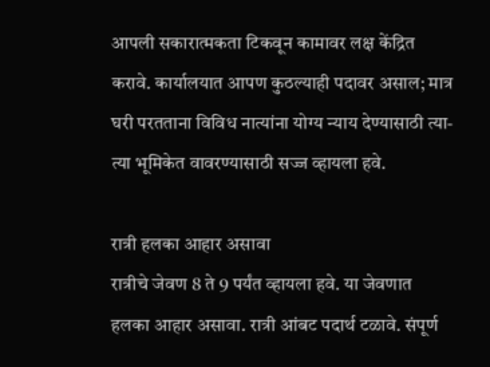आपली सकारात्मकता टिकवून कामावर लक्ष केंद्रित करावे. कार्यालयात आपण कुठल्याही पदावर असाल; मात्र घरी परतताना विविध नात्यांना योग्य न्याय देण्यासाठी त्या-त्या भूमिकेत वावरण्यासाठी सज्ज व्हायला हवे.

रात्री हलका आहार असावा
रात्रीचे जेवण 8 ते 9 पर्यंत व्हायला हवे. या जेवणात हलका आहार असावा. रात्री आंबट पदार्थ टळावे. संपूर्ण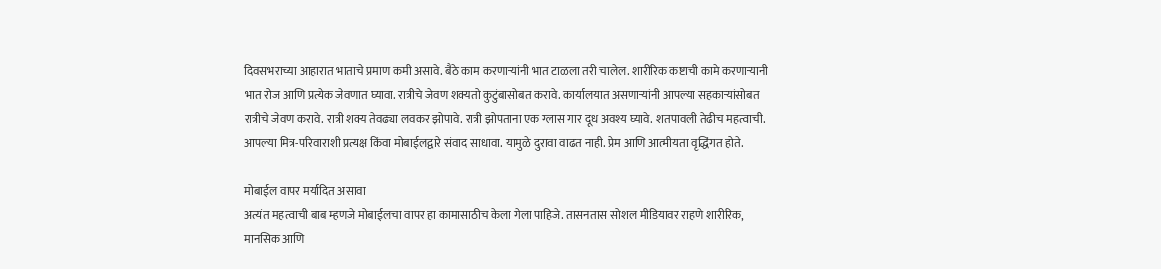दिवसभराच्या आहारात भाताचे प्रमाण कमी असावे. बैठे काम करणाऱ्यांनी भात टाळला तरी चालेल. शारीरिक कष्टाची कामे करणाऱ्यानी भात रोज आणि प्रत्येक जेवणात घ्यावा. रात्रीचे जेवण शक्यतो कुटुंबासोबत करावे. कार्यालयात असणाऱ्यांनी आपल्या सहकाऱ्यांसोबत रात्रीचे जेवण करावे. रात्री शक्य तेवढ्या लवकर झोपावे. रात्री झोपताना एक ग्लास गार दूध अवश्य घ्यावे. शतपावली तेढीच महत्वाची. आपल्या मित्र-परिवाराशी प्रत्यक्ष किंवा मोबाईलद्वारे संवाद साधावा. यामुळे दुरावा वाढत नाही. प्रेम आणि आत्मीयता वृद्धिंगत होते.

मोबाईल वापर मर्यादित असावा
अत्यंत महत्वाची बाब म्हणजे मोबाईलचा वापर हा कामासाठीच केला गेला पाहिजे. तासनतास सोशल मीडियावर राहणे शारीरिक, मानसिक आणि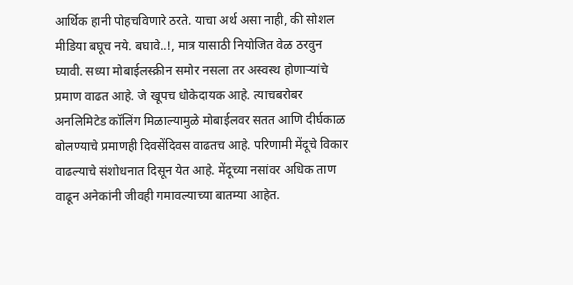आर्थिक हानी पोहचविणारे ठरते. याचा अर्थ असा नाही, की सोशल मीडिया बघूच नये. बघावे..!, मात्र यासाठी नियोजित वेळ ठरवुन घ्यावी. सध्या मोबाईलस्क्रीन समोर नसला तर अस्वस्थ होणाऱ्यांचे  प्रमाण वाढत आहे. जे खूपच धोकेदायक आहे. त्याचबरोबर अनलिमिटेड कॉलिंग मिळाल्यामुळे मोबाईलवर सतत आणि दीर्घकाळ बोलण्याचे प्रमाणही दिवसेंदिवस वाढतच आहे. परिणामी मेंदूचे विकार वाढल्याचे संशोधनात दिसून येत आहे. मेंदूच्या नसांवर अधिक ताण वाढून अनेकांनी जीवही गमावल्याच्या बातम्या आहेत.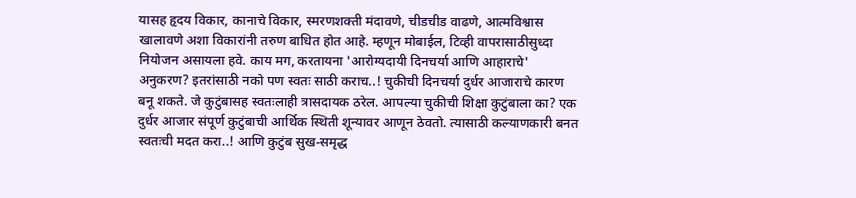यासह हृदय विकार, कानाचे विकार, स्मरणशक्ती मंदावणे, चीडचीड वाढणे, आत्मविश्वास खालावणे अशा विकारांनी तरुण बाधित होत आहे. म्हणून मोबाईल, टिव्ही वापरासाठीसुध्दा नियोजन असायला हवे. काय मग, करतायना 'आरोग्यदायी दिनचर्या आणि आहाराचे' अनुकरण? इतरांसाठी नको पण स्वतः साठी कराच..! चुकीची दिनचर्या दुर्धर आजाराचे कारण बनू शकते. जे कुटुंबासह स्वतःलाही त्रासदायक ठरेल. आपल्या चुकीची शिक्षा कुटुंबाला का? एक दुर्धर आजार संपूर्ण कुटुंबाची आर्थिक स्थिती शून्यावर आणून ठेवतो. त्यासाठी कल्याणकारी बनत स्वतःची मदत करा..! आणि कुटुंब सुख-समृद्ध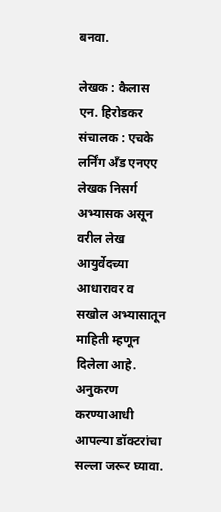बनवा.

लेखक : कैलास एन. हिरोडकर
संचालक : एचके लर्निंग अँड एनएए
लेखक निसर्ग अभ्यासक असून वरील लेख आयुर्वेदच्या आधारावर व सखोल अभ्यासातून माहिती म्हणून दिलेला आहे. अनुकरण करण्याआधी आपल्या डॉक्टरांचा सल्ला जरूर घ्यावा.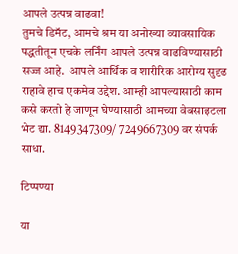आपले उत्पन्न वाढवा!
तुमचे डिमॅट, आमचे श्रम या अनोख्या व्यावसायिक पद्धतीतून एचके लर्निंग आपले उत्पन्न वाढविण्यासाठी सज्ज आहे.  आपले आर्थिक व शारीरिक आरोग्य सुदृढ राहावे हाच एकमेव उद्देश. आम्ही आपल्यासाठी काम कसे करतो हे जाणून घेण्यासाठी आमच्या वेबसाइटला भेट द्या. 8149347309/ 7249667309 वर संपर्क साधा.

टिप्पण्या

या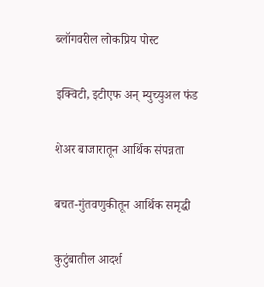ब्लॉगवरील लोकप्रिय पोस्ट

इक्विटी, इटीएफ अन्‌ म्युच्युअल फंड

शेअर बाजारातून आर्थिक संपन्नता

बचत-गुंतवणुकीतून आर्थिक समृद्धी

कुटुंबातील आदर्श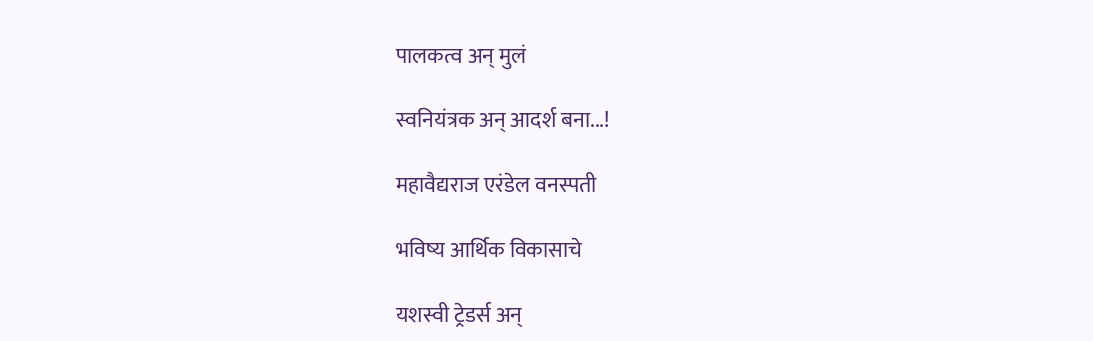पालकत्व अन्‌ मुलं

स्वनियंत्रक अन्‌ आदर्श बना...!

महावैद्यराज एरंडेल वनस्पती

भविष्य आर्थिक विकासाचे

यशस्वी ट्रेडर्स अन्‌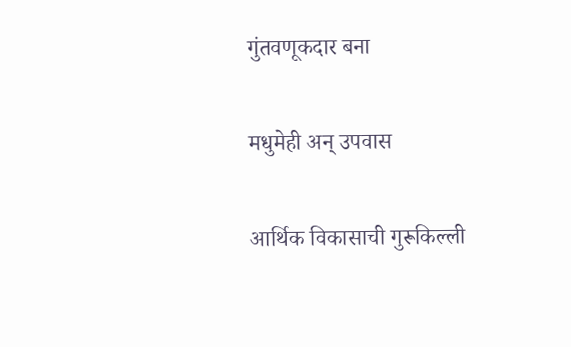गुंतवणूकदार बना

मधुमेही अन्‌ उपवास

आर्थिक विकासाची गुरूकिल्ली